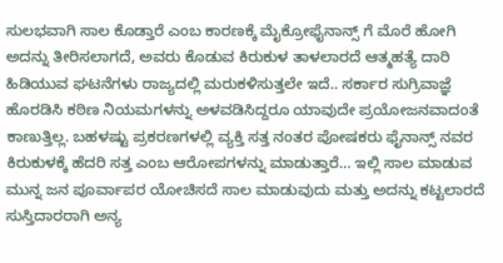ಸುಲಭವಾಗಿ ಸಾಲ ಕೊಡ್ತಾರೆ ಎಂಬ ಕಾರಣಕ್ಕೆ ಮೈಕ್ರೋಫೈನಾನ್ಸ್ ಗೆ ಮೊರೆ ಹೋಗಿ ಅದನ್ನು ತೀರಿಸಲಾಗದೆ, ಅವರು ಕೊಡುವ ಕಿರುಕುಳ ತಾಳಲಾರದೆ ಆತ್ಮಹತ್ಯೆ ದಾರಿ ಹಿಡಿಯುವ ಘಟನೆಗಳು ರಾಜ್ಯದಲ್ಲಿ ಮರುಕಳಿಸುತ್ತಲೇ ಇದೆ.. ಸರ್ಕಾರ ಸುಗ್ರಿವಾಜ್ಞೆ ಹೊರಡಿಸಿ ಕಠಿಣ ನಿಯಮಗಳನ್ನು ಅಳವಡಿಸಿದ್ದರೂ ಯಾವುದೇ ಪ್ರಯೋಜನವಾದಂತೆ ಕಾಣುತ್ತಿಲ್ಲ. ಬಹಳಷ್ಟು ಪ್ರಕರಣಗಳಲ್ಲಿ ವ್ಯಕ್ತಿ ಸತ್ತ ನಂತರ ಪೋಷಕರು ಫೈನಾನ್ಸ್ ನವರ ಕಿರುಕುಳಕ್ಕೆ ಹೆದರಿ ಸತ್ತ ಎಂಬ ಆರೋಪಗಳನ್ನು ಮಾಡುತ್ತಾರೆ… ಇಲ್ಲಿ ಸಾಲ ಮಾಡುವ ಮುನ್ನ ಜನ ಪೂರ್ವಾಪರ ಯೋಚಿಸದೆ ಸಾಲ ಮಾಡುವುದು ಮತ್ತು ಅದನ್ನು ಕಟ್ಟಲಾರದೆ ಸುಸ್ತಿದಾರರಾಗಿ ಅನ್ಯ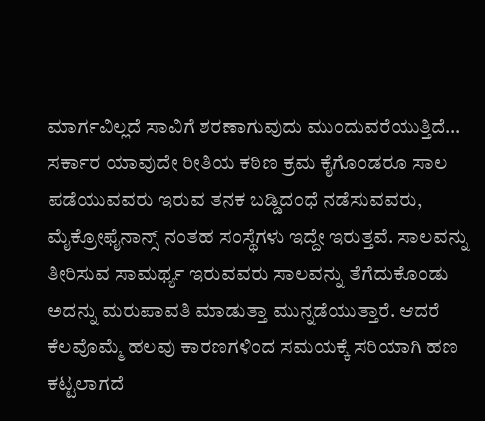ಮಾರ್ಗವಿಲ್ಲದೆ ಸಾವಿಗೆ ಶರಣಾಗುವುದು ಮುಂದುವರೆಯುತ್ತಿದೆ…
ಸರ್ಕಾರ ಯಾವುದೇ ರೀತಿಯ ಕಠಿಣ ಕ್ರಮ ಕೈಗೊಂಡರೂ ಸಾಲ ಪಡೆಯುವವರು ಇರುವ ತನಕ ಬಡ್ಡಿದಂಧೆ ನಡೆಸುವವರು, ಮೈಕ್ರೋಫೈನಾನ್ಸ್ ನಂತಹ ಸಂಸ್ಥೆಗಳು ಇದ್ದೇ ಇರುತ್ತವೆ. ಸಾಲವನ್ನು ತೀರಿಸುವ ಸಾಮರ್ಥ್ಯ ಇರುವವರು ಸಾಲವನ್ನು ತೆಗೆದುಕೊಂಡು ಅದನ್ನು ಮರುಪಾವತಿ ಮಾಡುತ್ತಾ ಮುನ್ನಡೆಯುತ್ತಾರೆ. ಆದರೆ ಕೆಲವೊಮ್ಮೆ ಹಲವು ಕಾರಣಗಳಿಂದ ಸಮಯಕ್ಕೆ ಸರಿಯಾಗಿ ಹಣ ಕಟ್ಟಲಾಗದೆ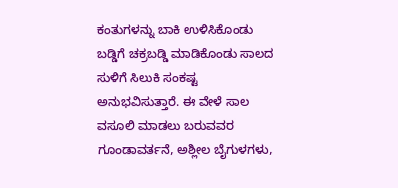ಕಂತುಗಳನ್ನು ಬಾಕಿ ಉಳಿಸಿಕೊಂಡು ಬಡ್ಡಿಗೆ ಚಕ್ರಬಡ್ಡಿ ಮಾಡಿಕೊಂಡು ಸಾಲದ ಸುಳಿಗೆ ಸಿಲುಕಿ ಸಂಕಷ್ಟ ಅನುಭವಿಸುತ್ತಾರೆ. ಈ ವೇಳೆ ಸಾಲ ವಸೂಲಿ ಮಾಡಲು ಬರುವವರ ಗೂಂಡಾವರ್ತನೆ, ಅಶ್ಲೀಲ ಬೈಗುಳಗಳು,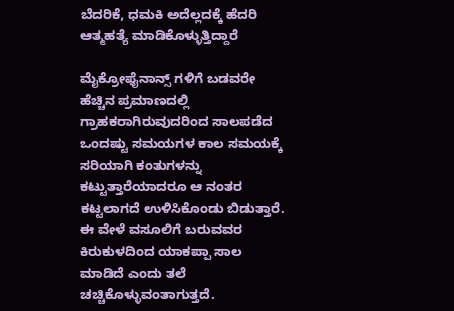ಬೆದರಿಕೆ, ಧಮಕಿ ಅದೆಲ್ಲದಕ್ಕೆ ಹೆದರಿ ಆತ್ಮಹತ್ಯೆ ಮಾಡಿಕೊಳ್ಳುತ್ತಿದ್ದಾರೆ

ಮೈಕ್ರೋಫೈನಾನ್ಸ್ ಗಳಿಗೆ ಬಡವರೇ ಹೆಚ್ಚಿನ ಪ್ರಮಾಣದಲ್ಲಿ ಗ್ರಾಹಕರಾಗಿರುವುದರಿಂದ ಸಾಲಪಡೆದ ಒಂದಷ್ಟು ಸಮಯಗಳ ಕಾಲ ಸಮಯಕ್ಕೆ ಸರಿಯಾಗಿ ಕಂತುಗಳನ್ನು ಕಟ್ಟುತ್ತಾರೆಯಾದರೂ ಆ ನಂತರ ಕಟ್ಟಲಾಗದೆ ಉಳಿಸಿಕೊಂಡು ಬಿಡುತ್ತಾರೆ. ಈ ವೇಳೆ ವಸೂಲಿಗೆ ಬರುವವರ ಕಿರುಕುಳದಿಂದ ಯಾಕಪ್ಪಾ ಸಾಲ ಮಾಡಿದೆ ಎಂದು ತಲೆ ಚಚ್ಚಿಕೊಳ್ಳುವಂತಾಗುತ್ತದೆ.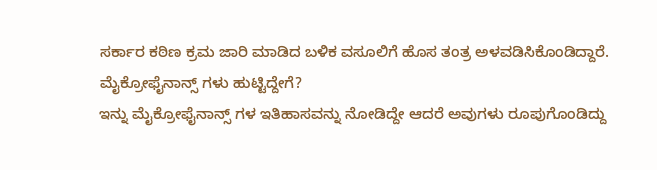ಸರ್ಕಾರ ಕಠಿಣ ಕ್ರಮ ಜಾರಿ ಮಾಡಿದ ಬಳಿಕ ವಸೂಲಿಗೆ ಹೊಸ ತಂತ್ರ ಅಳವಡಿಸಿಕೊಂಡಿದ್ದಾರೆ.
ಮೈಕ್ರೋಫೈನಾನ್ಸ್ ಗಳು ಹುಟ್ಟಿದ್ದೇಗೆ?
ಇನ್ನು ಮೈಕ್ರೋಫೈನಾನ್ಸ್ ಗಳ ಇತಿಹಾಸವನ್ನು ನೋಡಿದ್ದೇ ಆದರೆ ಅವುಗಳು ರೂಪುಗೊಂಡಿದ್ದು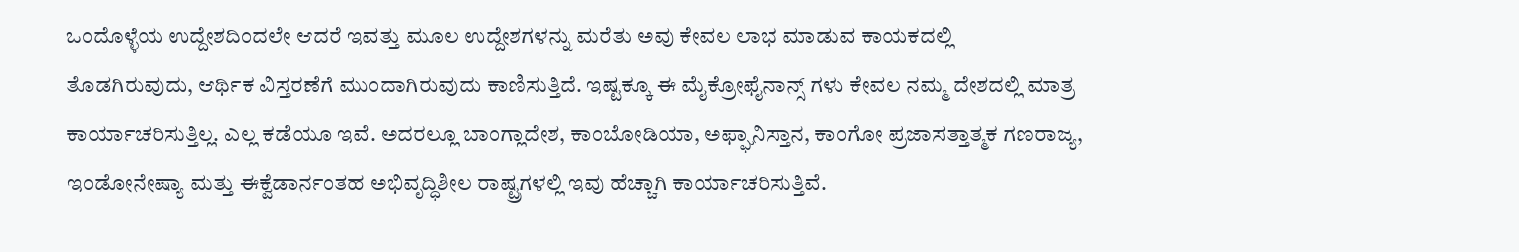ಒಂದೊಳ್ಳೆಯ ಉದ್ದೇಶದಿಂದಲೇ ಆದರೆ ಇವತ್ತು ಮೂಲ ಉದ್ದೇಶಗಳನ್ನು ಮರೆತು ಅವು ಕೇವಲ ಲಾಭ ಮಾಡುವ ಕಾಯಕದಲ್ಲಿ ತೊಡಗಿರುವುದು, ಆರ್ಥಿಕ ವಿಸ್ತರಣೆಗೆ ಮುಂದಾಗಿರುವುದು ಕಾಣಿಸುತ್ತಿದೆ. ಇಷ್ಟಕ್ಕೂ ಈ ಮೈಕ್ರೋಫೈನಾನ್ಸ್ ಗಳು ಕೇವಲ ನಮ್ಮ ದೇಶದಲ್ಲಿ ಮಾತ್ರ ಕಾರ್ಯಾಚರಿಸುತ್ತಿಲ್ಲ. ಎಲ್ಲ ಕಡೆಯೂ ಇವೆ. ಅದರಲ್ಲೂ ಬಾಂಗ್ಲಾದೇಶ, ಕಾಂಬೋಡಿಯಾ, ಅಫ್ಘಾನಿಸ್ತಾನ, ಕಾಂಗೋ ಪ್ರಜಾಸತ್ತಾತ್ಮಕ ಗಣರಾಜ್ಯ, ಇಂಡೋನೇಷ್ಯಾ ಮತ್ತು ಈಕ್ವೆಡಾರ್ನಂತಹ ಅಭಿವೃದ್ಧಿಶೀಲ ರಾಷ್ಟ್ರಗಳಲ್ಲಿ ಇವು ಹೆಚ್ಚಾಗಿ ಕಾರ್ಯಾಚರಿಸುತ್ತಿವೆ.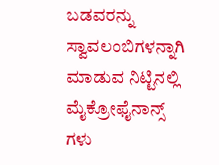ಬಡವರನ್ನು ಸ್ವಾವಲಂಬಿಗಳನ್ನಾಗಿ ಮಾಡುವ ನಿಟ್ಟಿನಲ್ಲಿ ಮೈಕ್ರೋಫೈನಾನ್ಸ್ ಗಳು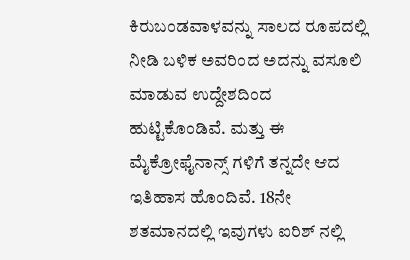ಕಿರುಬಂಡವಾಳವನ್ನು ಸಾಲದ ರೂಪದಲ್ಲಿ ನೀಡಿ ಬಳಿಕ ಅವರಿಂದ ಅದನ್ನು ವಸೂಲಿ ಮಾಡುವ ಉದ್ದೇಶದಿಂದ ಹುಟ್ಟಿಕೊಂಡಿವೆ. ಮತ್ತು ಈ ಮೈಕ್ರೋಫೈನಾನ್ಸ್ ಗಳಿಗೆ ತನ್ನದೇ ಆದ ಇತಿಹಾಸ ಹೊಂದಿವೆ. 18ನೇ ಶತಮಾನದಲ್ಲಿ ಇವುಗಳು ಐರಿಶ್ ನಲ್ಲಿ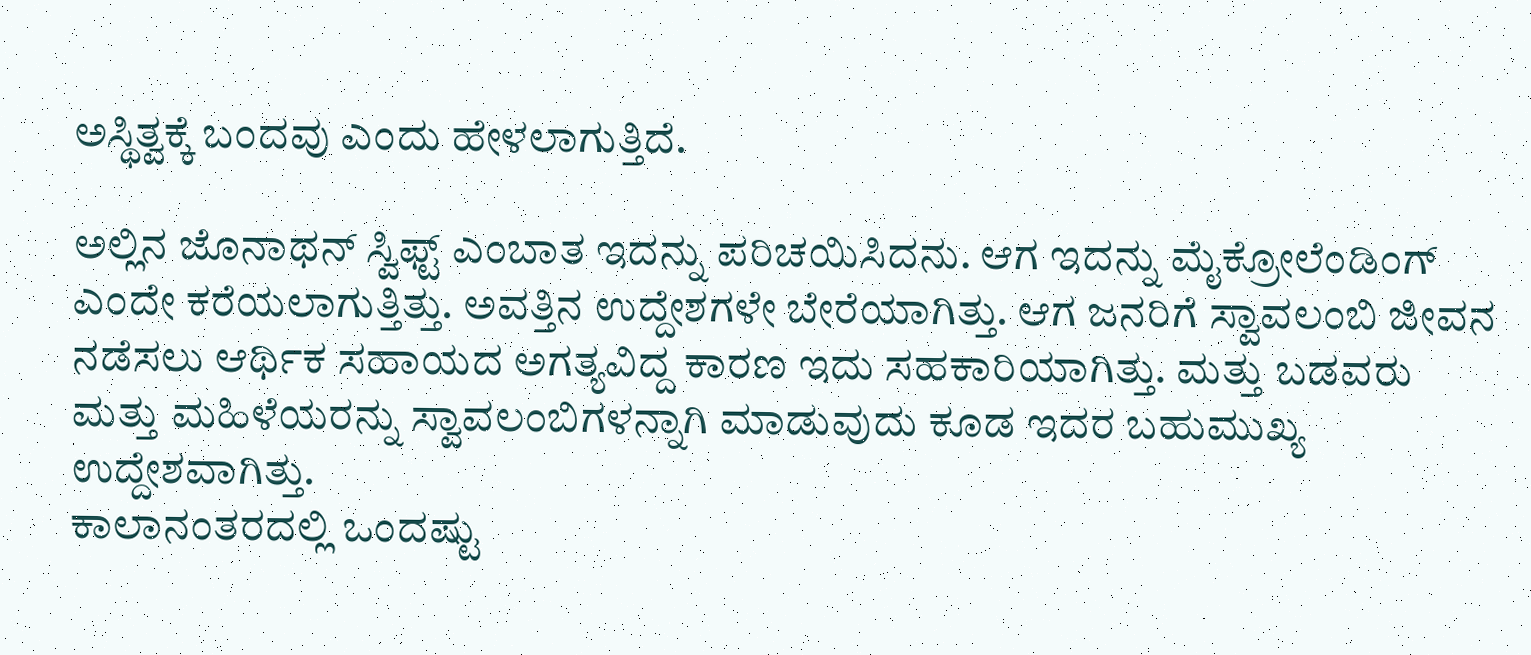ಅಸ್ಥಿತ್ವಕ್ಕೆ ಬಂದವು ಎಂದು ಹೇಳಲಾಗುತ್ತಿದೆ.

ಅಲ್ಲಿನ ಜೊನಾಥನ್ ಸ್ವಿಫ್ಟ್ ಎಂಬಾತ ಇದನ್ನು ಪರಿಚಯಿಸಿದನು. ಆಗ ಇದನ್ನು ಮೈಕ್ರೋಲೆಂಡಿಂಗ್ ಎಂದೇ ಕರೆಯಲಾಗುತ್ತಿತ್ತು. ಅವತ್ತಿನ ಉದ್ದೇಶಗಳೇ ಬೇರೆಯಾಗಿತ್ತು. ಆಗ ಜನರಿಗೆ ಸ್ವಾವಲಂಬಿ ಜೀವನ ನಡೆಸಲು ಆರ್ಥಿಕ ಸಹಾಯದ ಅಗತ್ಯವಿದ್ದ ಕಾರಣ ಇದು ಸಹಕಾರಿಯಾಗಿತ್ತು. ಮತ್ತು ಬಡವರು ಮತ್ತು ಮಹಿಳೆಯರನ್ನು ಸ್ವಾವಲಂಬಿಗಳನ್ನಾಗಿ ಮಾಡುವುದು ಕೂಡ ಇದರ ಬಹುಮುಖ್ಯ ಉದ್ದೇಶವಾಗಿತ್ತು.
ಕಾಲಾನಂತರದಲ್ಲಿ ಒಂದಷ್ಟು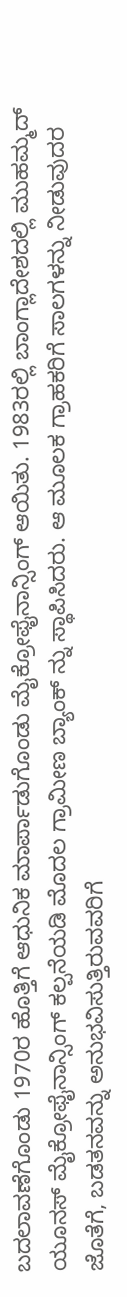ಬದಲಾವಣೆಗೊಂಡು 1970ರ ಹೊತ್ತಿಗೆ ಆಧುನಿಕ ಮಾರ್ಪಾಡುಗೊಂಡು ಮೈಕ್ರೋಫೈನಾನ್ಸಿಂಗ್ ಆಯಿತು. 1983ರಲ್ಲಿ ಬಾಂಗ್ಲಾದೇಶದಲ್ಲಿ ಮುಹಮ್ಮದ್ ಯೂನಸ್ ಮೈಕ್ರೋಫೈನಾನ್ಸಿಂಗ್ ಕಲ್ಪನೆಯಡಿ ಮೊದಲ ಗ್ರಾಮೀಣ ಬ್ಯಾಂಕ್ ನ್ನು ಸ್ಥಾಪಿಸಿದರು. ಆ ಮೂಲಕ ಗ್ರಾಹಕರಿಗೆ ಸಾಲಗಳನ್ನು ನೀಡುವುದರ ಜೊತೆಗೆ, ಬಡತನವನ್ನು ಅನುಭವಿಸುತ್ತಿರುವವರಿಗೆ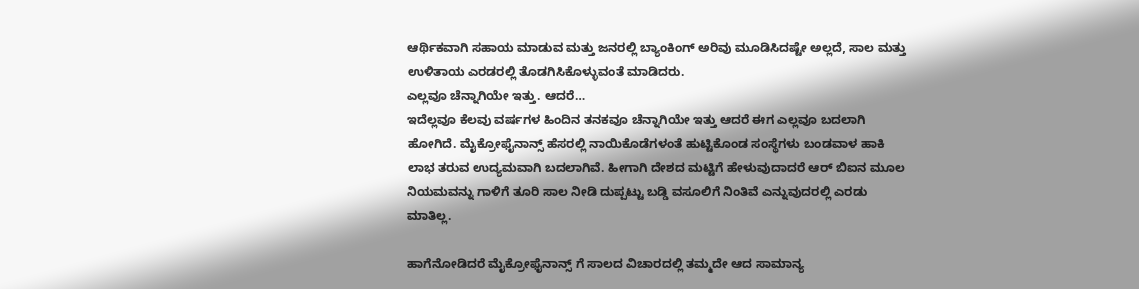ಆರ್ಥಿಕವಾಗಿ ಸಹಾಯ ಮಾಡುವ ಮತ್ತು ಜನರಲ್ಲಿ ಬ್ಯಾಂಕಿಂಗ್ ಅರಿವು ಮೂಡಿಸಿದಷ್ಟೇ ಅಲ್ಲದೆ, ಸಾಲ ಮತ್ತು ಉಳಿತಾಯ ಎರಡರಲ್ಲಿ ತೊಡಗಿಸಿಕೊಳ್ಳುವಂತೆ ಮಾಡಿದರು.
ಎಲ್ಲವೂ ಚೆನ್ನಾಗಿಯೇ ಇತ್ತು. ಆದರೆ…
ಇದೆಲ್ಲವೂ ಕೆಲವು ವರ್ಷಗಳ ಹಿಂದಿನ ತನಕವೂ ಚೆನ್ನಾಗಿಯೇ ಇತ್ತು ಆದರೆ ಈಗ ಎಲ್ಲವೂ ಬದಲಾಗಿ ಹೋಗಿದೆ. ಮೈಕ್ರೋಫೈನಾನ್ಸ್ ಹೆಸರಲ್ಲಿ ನಾಯಿಕೊಡೆಗಳಂತೆ ಹುಟ್ಟಿಕೊಂಡ ಸಂಸ್ಥೆಗಳು ಬಂಡವಾಳ ಹಾಕಿ ಲಾಭ ತರುವ ಉದ್ಯಮವಾಗಿ ಬದಲಾಗಿವೆ. ಹೀಗಾಗಿ ದೇಶದ ಮಟ್ಟಿಗೆ ಹೇಳುವುದಾದರೆ ಆರ್ ಬಿಐನ ಮೂಲ ನಿಯಮವನ್ನು ಗಾಳಿಗೆ ತೂರಿ ಸಾಲ ನೀಡಿ ದುಪ್ಪಟ್ಟು ಬಡ್ಡಿ ವಸೂಲಿಗೆ ನಿಂತಿವೆ ಎನ್ನುವುದರಲ್ಲಿ ಎರಡು ಮಾತಿಲ್ಲ.

ಹಾಗೆನೋಡಿದರೆ ಮೈಕ್ರೋಫೈನಾನ್ಸ್ ಗೆ ಸಾಲದ ವಿಚಾರದಲ್ಲಿ ತಮ್ಮದೇ ಆದ ಸಾಮಾನ್ಯ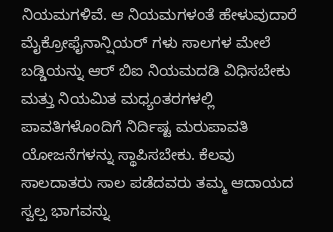ನಿಯಮಗಳಿವೆ. ಆ ನಿಯಮಗಳಂತೆ ಹೇಳುವುದಾರೆ ಮೈಕ್ರೋಫೈನಾನ್ಷಿಯರ್ ಗಳು ಸಾಲಗಳ ಮೇಲೆ ಬಡ್ಡಿಯನ್ನು ಆರ್ ಬಿಐ ನಿಯಮದಡಿ ವಿಧಿಸಬೇಕು ಮತ್ತು ನಿಯಮಿತ ಮಧ್ಯಂತರಗಳಲ್ಲಿ ಪಾವತಿಗಳೊಂದಿಗೆ ನಿರ್ದಿಷ್ಟ ಮರುಪಾವತಿ ಯೋಜನೆಗಳನ್ನು ಸ್ಥಾಪಿಸಬೇಕು. ಕೆಲವು ಸಾಲದಾತರು ಸಾಲ ಪಡೆದವರು ತಮ್ಮ ಆದಾಯದ ಸ್ವಲ್ಪ ಭಾಗವನ್ನು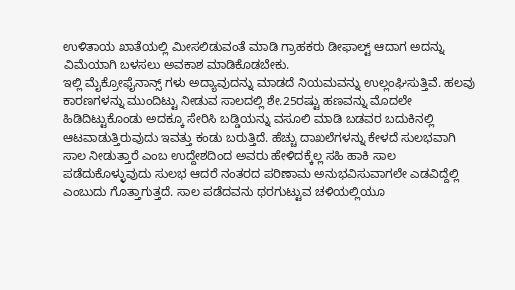ಉಳಿತಾಯ ಖಾತೆಯಲ್ಲಿ ಮೀಸಲಿಡುವಂತೆ ಮಾಡಿ ಗ್ರಾಹಕರು ಡೀಫಾಲ್ಟ್ ಆದಾಗ ಅದನ್ನು ವಿಮೆಯಾಗಿ ಬಳಸಲು ಅವಕಾಶ ಮಾಡಿಕೊಡಬೇಕು.
ಇಲ್ಲಿ ಮೈಕ್ರೋಫೈನಾನ್ಸ್ ಗಳು ಅದ್ಯಾವುದನ್ನು ಮಾಡದೆ ನಿಯಮವನ್ನು ಉಲ್ಲಂಘಿಸುತ್ತಿವೆ. ಹಲವು ಕಾರಣಗಳನ್ನು ಮುಂದಿಟ್ಟು ನೀಡುವ ಸಾಲದಲ್ಲಿ ಶೇ.25ರಷ್ಟು ಹಣವನ್ನು ಮೊದಲೇ ಹಿಡಿದಿಟ್ಟುಕೊಂಡು ಅದಕ್ಕೂ ಸೇರಿಸಿ ಬಡ್ಡಿಯನ್ನು ವಸೂಲಿ ಮಾಡಿ ಬಡವರ ಬದುಕಿನಲ್ಲಿ ಆಟವಾಡುತ್ತಿರುವುದು ಇವತ್ತು ಕಂಡು ಬರುತ್ತಿದೆ. ಹೆಚ್ಚು ದಾಖಲೆಗಳನ್ನು ಕೇಳದೆ ಸುಲಭವಾಗಿ ಸಾಲ ನೀಡುತ್ತಾರೆ ಎಂಬ ಉದ್ದೇಶದಿಂದ ಅವರು ಹೇಳಿದಕ್ಕೆಲ್ಲ ಸಹಿ ಹಾಕಿ ಸಾಲ ಪಡೆದುಕೊಳ್ಳುವುದು ಸುಲಭ ಆದರೆ ನಂತರದ ಪರಿಣಾಮ ಅನುಭವಿಸುವಾಗಲೇ ಎಡವಿದ್ದೆಲ್ಲಿ ಎಂಬುದು ಗೊತ್ತಾಗುತ್ತದೆ. ಸಾಲ ಪಡೆದವನು ಥರಗುಟ್ಟುವ ಚಳಿಯಲ್ಲಿಯೂ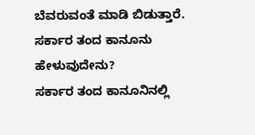ಬೆವರುವಂತೆ ಮಾಡಿ ಬಿಡುತ್ತಾರೆ.
ಸರ್ಕಾರ ತಂದ ಕಾನೂನು ಹೇಳುವುದೇನು?
ಸರ್ಕಾರ ತಂದ ಕಾನೂನಿನಲ್ಲಿ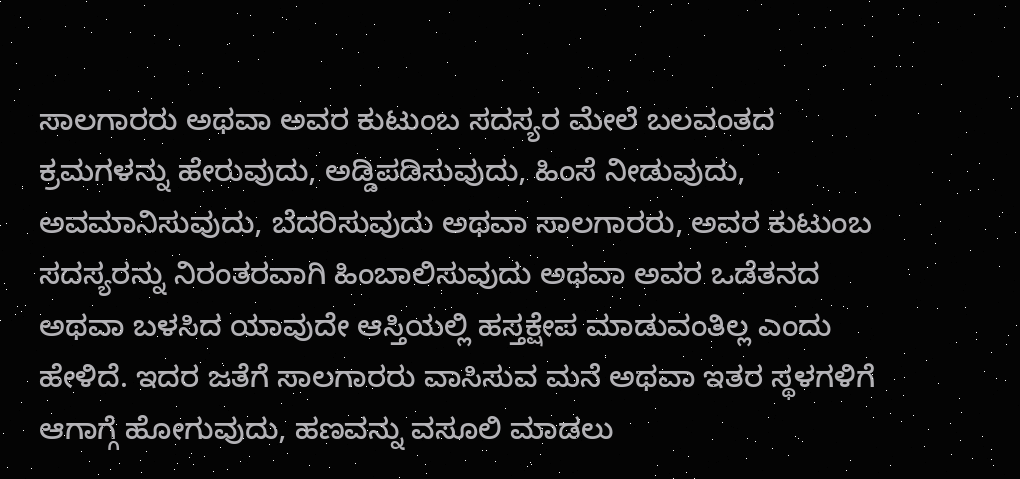ಸಾಲಗಾರರು ಅಥವಾ ಅವರ ಕುಟುಂಬ ಸದಸ್ಯರ ಮೇಲೆ ಬಲವಂತದ ಕ್ರಮಗಳನ್ನು ಹೇರುವುದು, ಅಡ್ಡಿಪಡಿಸುವುದು, ಹಿಂಸೆ ನೀಡುವುದು, ಅವಮಾನಿಸುವುದು, ಬೆದರಿಸುವುದು ಅಥವಾ ಸಾಲಗಾರರು, ಅವರ ಕುಟುಂಬ ಸದಸ್ಯರನ್ನು ನಿರಂತರವಾಗಿ ಹಿಂಬಾಲಿಸುವುದು ಅಥವಾ ಅವರ ಒಡೆತನದ ಅಥವಾ ಬಳಸಿದ ಯಾವುದೇ ಆಸ್ತಿಯಲ್ಲಿ ಹಸ್ತಕ್ಷೇಪ ಮಾಡುವಂತಿಲ್ಲ ಎಂದು ಹೇಳಿದೆ. ಇದರ ಜತೆಗೆ ಸಾಲಗಾರರು ವಾಸಿಸುವ ಮನೆ ಅಥವಾ ಇತರ ಸ್ಥಳಗಳಿಗೆ ಆಗಾಗ್ಗೆ ಹೋಗುವುದು, ಹಣವನ್ನು ವಸೂಲಿ ಮಾಡಲು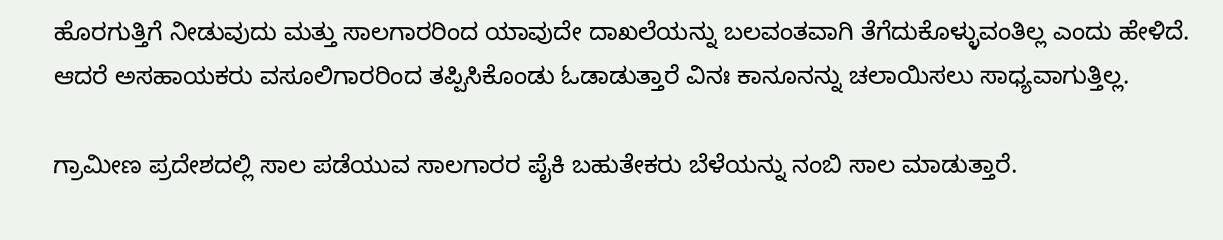ಹೊರಗುತ್ತಿಗೆ ನೀಡುವುದು ಮತ್ತು ಸಾಲಗಾರರಿಂದ ಯಾವುದೇ ದಾಖಲೆಯನ್ನು ಬಲವಂತವಾಗಿ ತೆಗೆದುಕೊಳ್ಳುವಂತಿಲ್ಲ ಎಂದು ಹೇಳಿದೆ. ಆದರೆ ಅಸಹಾಯಕರು ವಸೂಲಿಗಾರರಿಂದ ತಪ್ಪಿಸಿಕೊಂಡು ಓಡಾಡುತ್ತಾರೆ ವಿನಃ ಕಾನೂನನ್ನು ಚಲಾಯಿಸಲು ಸಾಧ್ಯವಾಗುತ್ತಿಲ್ಲ.

ಗ್ರಾಮೀಣ ಪ್ರದೇಶದಲ್ಲಿ ಸಾಲ ಪಡೆಯುವ ಸಾಲಗಾರರ ಪೈಕಿ ಬಹುತೇಕರು ಬೆಳೆಯನ್ನು ನಂಬಿ ಸಾಲ ಮಾಡುತ್ತಾರೆ.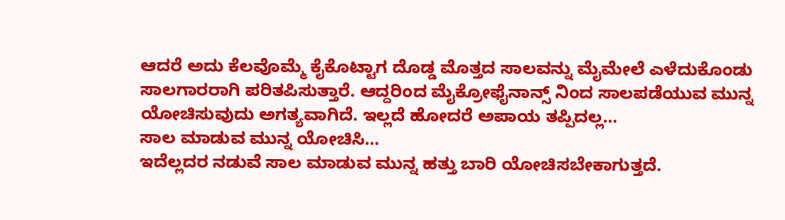ಆದರೆ ಅದು ಕೆಲವೊಮ್ಮೆ ಕೈಕೊಟ್ಟಾಗ ದೊಡ್ಡ ಮೊತ್ತದ ಸಾಲವನ್ನು ಮೈಮೇಲೆ ಎಳೆದುಕೊಂಡು ಸಾಲಗಾರರಾಗಿ ಪರಿತಪಿಸುತ್ತಾರೆ. ಆದ್ದರಿಂದ ಮೈಕ್ರೋಫೈನಾನ್ಸ್ ನಿಂದ ಸಾಲಪಡೆಯುವ ಮುನ್ನ ಯೋಚಿಸುವುದು ಅಗತ್ಯವಾಗಿದೆ. ಇಲ್ಲದೆ ಹೋದರೆ ಅಪಾಯ ತಪ್ಪಿದಲ್ಲ…
ಸಾಲ ಮಾಡುವ ಮುನ್ನ ಯೋಚಿಸಿ…
ಇದೆಲ್ಲದರ ನಡುವೆ ಸಾಲ ಮಾಡುವ ಮುನ್ನ ಹತ್ತು ಬಾರಿ ಯೋಚಿಸಬೇಕಾಗುತ್ತದೆ.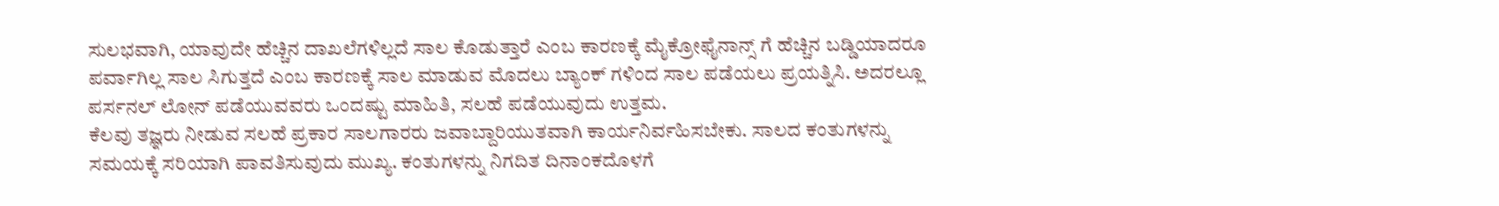ಸುಲಭವಾಗಿ, ಯಾವುದೇ ಹೆಚ್ಚಿನ ದಾಖಲೆಗಳಿಲ್ಲದೆ ಸಾಲ ಕೊಡುತ್ತಾರೆ ಎಂಬ ಕಾರಣಕ್ಕೆ ಮೈಕ್ರೋಫೈನಾನ್ಸ್ ಗೆ ಹೆಚ್ಚಿನ ಬಡ್ಡಿಯಾದರೂ ಪರ್ವಾಗಿಲ್ಲ ಸಾಲ ಸಿಗುತ್ತದೆ ಎಂಬ ಕಾರಣಕ್ಕೆ ಸಾಲ ಮಾಡುವ ಮೊದಲು ಬ್ಯಾಂಕ್ ಗಳಿಂದ ಸಾಲ ಪಡೆಯಲು ಪ್ರಯತ್ನಿಸಿ. ಅದರಲ್ಲೂ ಪರ್ಸನಲ್ ಲೋನ್ ಪಡೆಯುವವರು ಒಂದಷ್ಟು ಮಾಹಿತಿ, ಸಲಹೆ ಪಡೆಯುವುದು ಉತ್ತಮ.
ಕೆಲವು ತಜ್ಞರು ನೀಡುವ ಸಲಹೆ ಪ್ರಕಾರ ಸಾಲಗಾರರು ಜವಾಬ್ದಾರಿಯುತವಾಗಿ ಕಾರ್ಯನಿರ್ವಹಿಸಬೇಕು. ಸಾಲದ ಕಂತುಗಳನ್ನು ಸಮಯಕ್ಕೆ ಸರಿಯಾಗಿ ಪಾವತಿಸುವುದು ಮುಖ್ಯ. ಕಂತುಗಳನ್ನು ನಿಗದಿತ ದಿನಾಂಕದೊಳಗೆ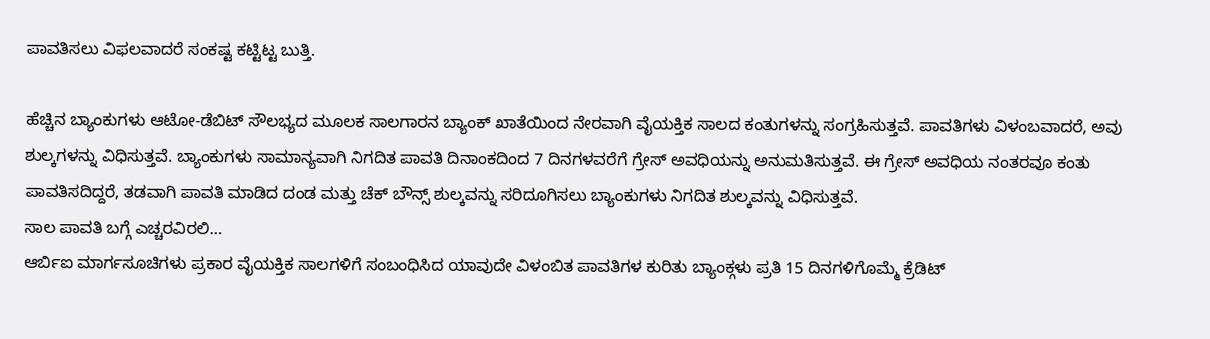ಪಾವತಿಸಲು ವಿಫಲವಾದರೆ ಸಂಕಷ್ಟ ಕಟ್ಟಿಟ್ಟ ಬುತ್ತಿ.

ಹೆಚ್ಚಿನ ಬ್ಯಾಂಕುಗಳು ಆಟೋ-ಡೆಬಿಟ್ ಸೌಲಭ್ಯದ ಮೂಲಕ ಸಾಲಗಾರನ ಬ್ಯಾಂಕ್ ಖಾತೆಯಿಂದ ನೇರವಾಗಿ ವೈಯಕ್ತಿಕ ಸಾಲದ ಕಂತುಗಳನ್ನು ಸಂಗ್ರಹಿಸುತ್ತವೆ. ಪಾವತಿಗಳು ವಿಳಂಬವಾದರೆ, ಅವು ಶುಲ್ಕಗಳನ್ನು ವಿಧಿಸುತ್ತವೆ. ಬ್ಯಾಂಕುಗಳು ಸಾಮಾನ್ಯವಾಗಿ ನಿಗದಿತ ಪಾವತಿ ದಿನಾಂಕದಿಂದ 7 ದಿನಗಳವರೆಗೆ ಗ್ರೇಸ್ ಅವಧಿಯನ್ನು ಅನುಮತಿಸುತ್ತವೆ. ಈ ಗ್ರೇಸ್ ಅವಧಿಯ ನಂತರವೂ ಕಂತು ಪಾವತಿಸದಿದ್ದರೆ, ತಡವಾಗಿ ಪಾವತಿ ಮಾಡಿದ ದಂಡ ಮತ್ತು ಚೆಕ್ ಬೌನ್ಸ್ ಶುಲ್ಕವನ್ನು ಸರಿದೂಗಿಸಲು ಬ್ಯಾಂಕುಗಳು ನಿಗದಿತ ಶುಲ್ಕವನ್ನು ವಿಧಿಸುತ್ತವೆ.
ಸಾಲ ಪಾವತಿ ಬಗ್ಗೆ ಎಚ್ಚರವಿರಲಿ…
ಆರ್ಬಿಐ ಮಾರ್ಗಸೂಚಿಗಳು ಪ್ರಕಾರ ವೈಯಕ್ತಿಕ ಸಾಲಗಳಿಗೆ ಸಂಬಂಧಿಸಿದ ಯಾವುದೇ ವಿಳಂಬಿತ ಪಾವತಿಗಳ ಕುರಿತು ಬ್ಯಾಂಕ್ಗಳು ಪ್ರತಿ 15 ದಿನಗಳಿಗೊಮ್ಮೆ ಕ್ರೆಡಿಟ್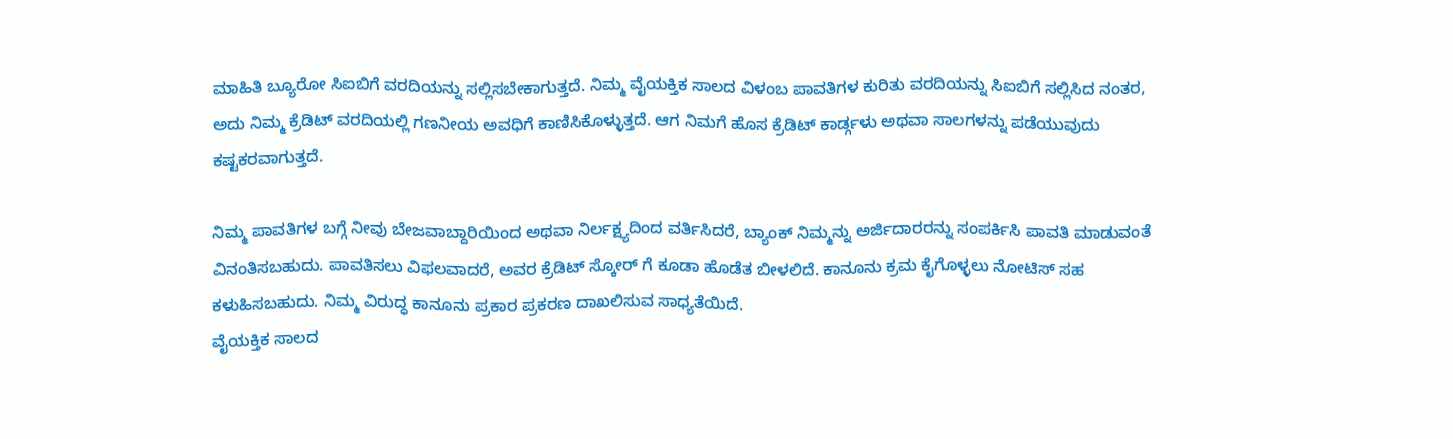ಮಾಹಿತಿ ಬ್ಯೂರೋ ಸಿಐಬಿಗೆ ವರದಿಯನ್ನು ಸಲ್ಲಿಸಬೇಕಾಗುತ್ತದೆ. ನಿಮ್ಮ ವೈಯಕ್ತಿಕ ಸಾಲದ ವಿಳಂಬ ಪಾವತಿಗಳ ಕುರಿತು ವರದಿಯನ್ನು ಸಿಐಬಿಗೆ ಸಲ್ಲಿಸಿದ ನಂತರ, ಅದು ನಿಮ್ಮ ಕ್ರೆಡಿಟ್ ವರದಿಯಲ್ಲಿ ಗಣನೀಯ ಅವಧಿಗೆ ಕಾಣಿಸಿಕೊಳ್ಳುತ್ತದೆ. ಆಗ ನಿಮಗೆ ಹೊಸ ಕ್ರೆಡಿಟ್ ಕಾರ್ಡ್ಗಳು ಅಥವಾ ಸಾಲಗಳನ್ನು ಪಡೆಯುವುದು ಕಷ್ಟಕರವಾಗುತ್ತದೆ.

ನಿಮ್ಮ ಪಾವತಿಗಳ ಬಗ್ಗೆ ನೀವು ಬೇಜವಾಬ್ದಾರಿಯಿಂದ ಅಥವಾ ನಿರ್ಲಕ್ಷ್ಯದಿಂದ ವರ್ತಿಸಿದರೆ, ಬ್ಯಾಂಕ್ ನಿಮ್ಮನ್ನು ಅರ್ಜಿದಾರರನ್ನು ಸಂಪರ್ಕಿಸಿ ಪಾವತಿ ಮಾಡುವಂತೆ ವಿನಂತಿಸಬಹುದು. ಪಾವತಿಸಲು ವಿಫಲವಾದರೆ, ಅವರ ಕ್ರೆಡಿಟ್ ಸ್ಕೋರ್ ಗೆ ಕೂಡಾ ಹೊಡೆತ ಬೀಳಲಿದೆ. ಕಾನೂನು ಕ್ರಮ ಕೈಗೊಳ್ಳಲು ನೋಟಿಸ್ ಸಹ ಕಳುಹಿಸಬಹುದು. ನಿಮ್ಮ ವಿರುದ್ಧ ಕಾನೂನು ಪ್ರಕಾರ ಪ್ರಕರಣ ದಾಖಲಿಸುವ ಸಾಧ್ಯತೆಯಿದೆ.
ವೈಯಕ್ತಿಕ ಸಾಲದ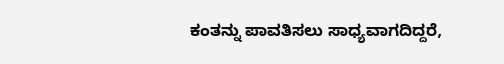ಕಂತನ್ನು ಪಾವತಿಸಲು ಸಾಧ್ಯವಾಗದಿದ್ದರೆ,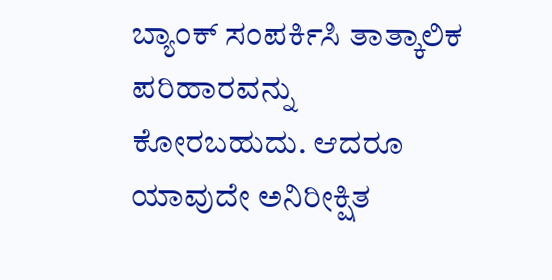ಬ್ಯಾಂಕ್ ಸಂಪರ್ಕಿಸಿ ತಾತ್ಕಾಲಿಕ ಪರಿಹಾರವನ್ನು ಕೋರಬಹುದು. ಆದರೂ ಯಾವುದೇ ಅನಿರೀಕ್ಷಿತ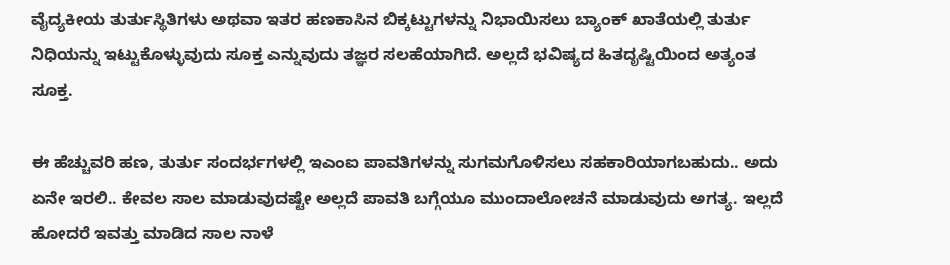ವೈದ್ಯಕೀಯ ತುರ್ತುಸ್ಥಿತಿಗಳು ಅಥವಾ ಇತರ ಹಣಕಾಸಿನ ಬಿಕ್ಕಟ್ಟುಗಳನ್ನು ನಿಭಾಯಿಸಲು ಬ್ಯಾಂಕ್ ಖಾತೆಯಲ್ಲಿ ತುರ್ತು ನಿಧಿಯನ್ನು ಇಟ್ಟುಕೊಳ್ಳುವುದು ಸೂಕ್ತ ಎನ್ನುವುದು ತಜ್ಞರ ಸಲಹೆಯಾಗಿದೆ. ಅಲ್ಲದೆ ಭವಿಷ್ಯದ ಹಿತದೃಷ್ಟಿಯಿಂದ ಅತ್ಯಂತ ಸೂಕ್ತ.

ಈ ಹೆಚ್ಚುವರಿ ಹಣ, ತುರ್ತು ಸಂದರ್ಭಗಳಲ್ಲಿ ಇಎಂಐ ಪಾವತಿಗಳನ್ನು ಸುಗಮಗೊಳಿಸಲು ಸಹಕಾರಿಯಾಗಬಹುದು.. ಅದು ಏನೇ ಇರಲಿ.. ಕೇವಲ ಸಾಲ ಮಾಡುವುದಷ್ಟೇ ಅಲ್ಲದೆ ಪಾವತಿ ಬಗ್ಗೆಯೂ ಮುಂದಾಲೋಚನೆ ಮಾಡುವುದು ಅಗತ್ಯ. ಇಲ್ಲದೆ ಹೋದರೆ ಇವತ್ತು ಮಾಡಿದ ಸಾಲ ನಾಳೆ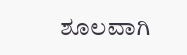ಶೂಲವಾಗಿ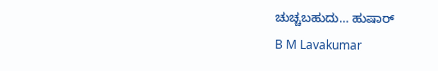ಚುಚ್ಚಬಹುದು… ಹುಷಾರ್
B M Lavakumar